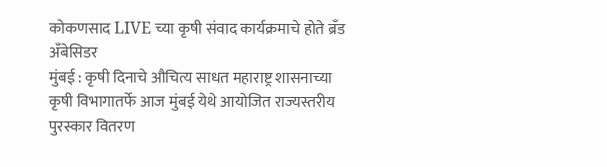कोकणसाद LIVE च्या कृषी संवाद कार्यक्रमाचे होते ब्रँड अँबेसिडर
मुंबई : कृषी दिनाचे औचित्य साधत महाराष्ट्र शासनाच्या कृषी विभागातर्फे आज मुंबई येथे आयोजित राज्यस्तरीय पुरस्कार वितरण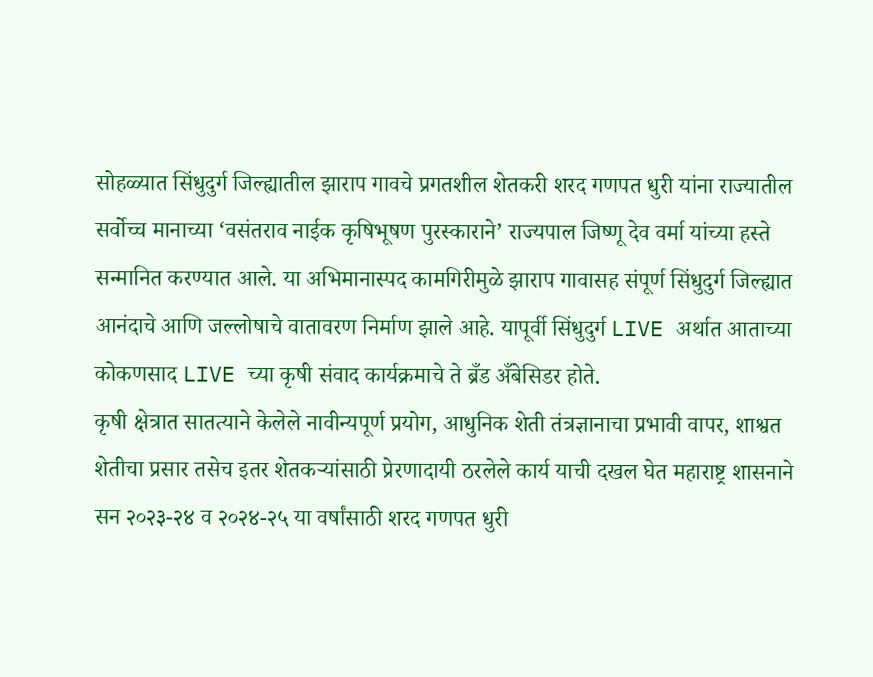सोहळ्यात सिंधुदुर्ग जिल्ह्यातील झाराप गावचे प्रगतशील शेतकरी शरद गणपत धुरी यांना राज्यातील सर्वोच्च मानाच्या ‘वसंतराव नाईक कृषिभूषण पुरस्काराने’ राज्यपाल जिष्णू देव वर्मा यांच्या हस्ते सन्मानित करण्यात आले. या अभिमानास्पद कामगिरीमुळे झाराप गावासह संपूर्ण सिंधुदुर्ग जिल्ह्यात आनंदाचे आणि जल्लोषाचे वातावरण निर्माण झाले आहे. यापूर्वी सिंधुदुर्ग LIVE अर्थात आताच्या कोकणसाद LIVE च्या कृषी संवाद कार्यक्रमाचे ते ब्रँड अँबेसिडर होते.
कृषी क्षेत्रात सातत्याने केलेले नावीन्यपूर्ण प्रयोग, आधुनिक शेती तंत्रज्ञानाचा प्रभावी वापर, शाश्वत शेतीचा प्रसार तसेच इतर शेतकऱ्यांसाठी प्रेरणादायी ठरलेले कार्य याची दखल घेत महाराष्ट्र शासनाने सन २०२३-२४ व २०२४-२५ या वर्षांसाठी शरद गणपत धुरी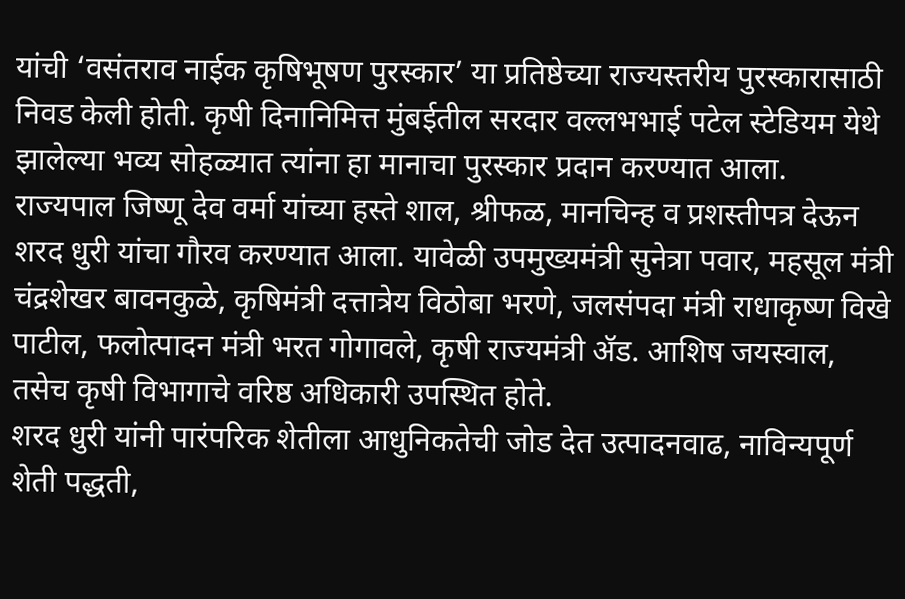यांची ‘वसंतराव नाईक कृषिभूषण पुरस्कार’ या प्रतिष्ठेच्या राज्यस्तरीय पुरस्कारासाठी निवड केली होती. कृषी दिनानिमित्त मुंबईतील सरदार वल्लभभाई पटेल स्टेडियम येथे झालेल्या भव्य सोहळ्यात त्यांना हा मानाचा पुरस्कार प्रदान करण्यात आला.
राज्यपाल जिष्णू देव वर्मा यांच्या हस्ते शाल, श्रीफळ, मानचिन्ह व प्रशस्तीपत्र देऊन शरद धुरी यांचा गौरव करण्यात आला. यावेळी उपमुख्यमंत्री सुनेत्रा पवार, महसूल मंत्री चंद्रशेखर बावनकुळे, कृषिमंत्री दत्तात्रेय विठोबा भरणे, जलसंपदा मंत्री राधाकृष्ण विखे पाटील, फलोत्पादन मंत्री भरत गोगावले, कृषी राज्यमंत्री ॲड. आशिष जयस्वाल, तसेच कृषी विभागाचे वरिष्ठ अधिकारी उपस्थित होते.
शरद धुरी यांनी पारंपरिक शेतीला आधुनिकतेची जोड देत उत्पादनवाढ, नाविन्यपूर्ण शेती पद्धती,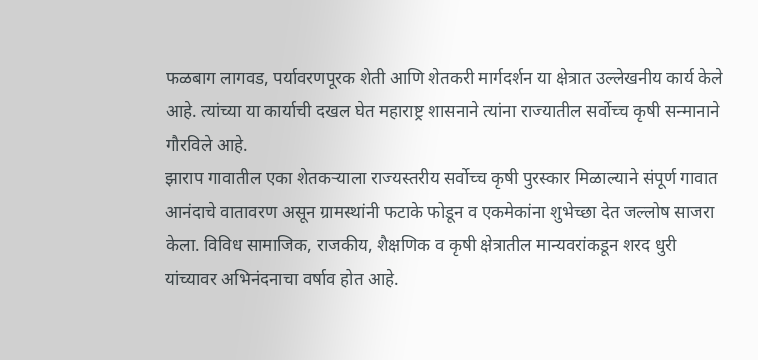फळबाग लागवड, पर्यावरणपूरक शेती आणि शेतकरी मार्गदर्शन या क्षेत्रात उल्लेखनीय कार्य केले आहे. त्यांच्या या कार्याची दखल घेत महाराष्ट्र शासनाने त्यांना राज्यातील सर्वोच्च कृषी सन्मानाने गौरविले आहे.
झाराप गावातील एका शेतकऱ्याला राज्यस्तरीय सर्वोच्च कृषी पुरस्कार मिळाल्याने संपूर्ण गावात आनंदाचे वातावरण असून ग्रामस्थांनी फटाके फोडून व एकमेकांना शुभेच्छा देत जल्लोष साजरा केला. विविध सामाजिक, राजकीय, शैक्षणिक व कृषी क्षेत्रातील मान्यवरांकडून शरद धुरी यांच्यावर अभिनंदनाचा वर्षाव होत आहे.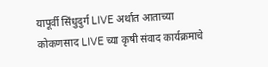यापूर्वी सिंधुदुर्ग LIVE अर्थात आताच्या कोकणसाद LIVE च्या कृषी संवाद कार्यक्रमाचे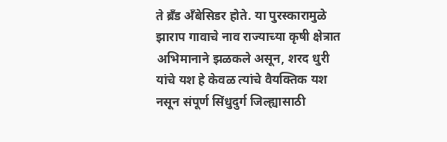ते ब्रँड अँबेसिडर होते. या पुरस्कारामुळे झाराप गावाचे नाव राज्याच्या कृषी क्षेत्रात अभिमानाने झळकले असून, शरद धुरी यांचे यश हे केवळ त्यांचे वैयक्तिक यश नसून संपूर्ण सिंधुदुर्ग जिल्ह्यासाठी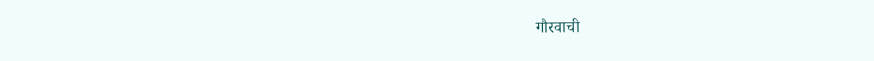गौरवाची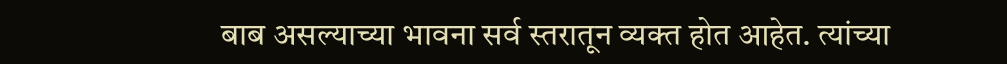बाब असल्याच्या भावना सर्व स्तरातून व्यक्त होत आहेत. त्यांच्या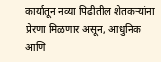कार्यातून नव्या पिढीतील शेतकऱ्यांना प्रेरणा मिळणार असून, आधुनिक आणि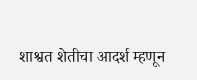शाश्वत शेतीचा आदर्श म्हणून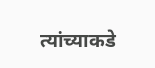त्यांच्याकडे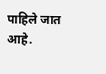पाहिले जात आहे.